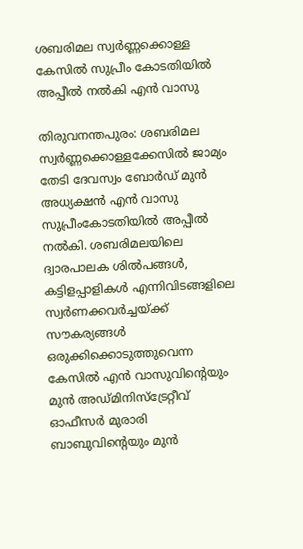ശബരിമല സ്വര്‍ണ്ണക്കൊള്ള കേസിൽ സുപ്രീം കോടതിയിൽ അപ്പീല്‍ നല്‍കി എൻ വാസു

തിരുവനന്തപുരം: ശബരിമല സ്വര്‍ണ്ണക്കൊള്ളക്കേസില്‍ ജാമ്യം തേടി ദേവസ്വം ബോര്‍ഡ് മുന്‍ അധ്യക്ഷന്‍ എന്‍ വാസു സുപ്രീംകോടതിയില്‍ അപ്പീല്‍ നല്‍കി. ശബരിമലയിലെ ദ്വാരപാലക ശില്‍പങ്ങള്‍, കട്ടിളപ്പാളികള്‍ എന്നിവിടങ്ങളിലെ സ്വര്‍ണക്കവര്‍ച്ചയ്ക്ക് സൗകര്യങ്ങള്‍ ഒരുക്കിക്കൊടുത്തുവെന്ന കേസില്‍ എന്‍ വാസുവിന്റെയും മുന്‍ അഡ്മിനിസ്‌ട്രേറ്റീവ് ഓഫീസര്‍ മുരാരി ബാബുവിന്റെയും മുന്‍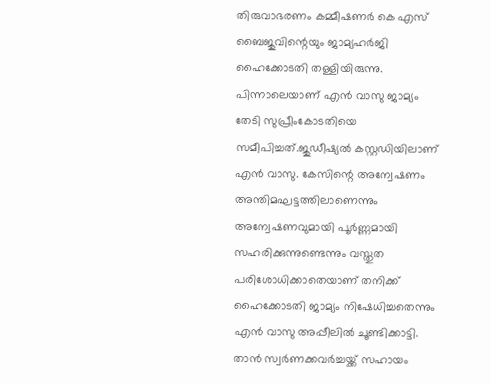തിരുവാഭരണം കമ്മീഷണര്‍ കെ എസ് ബൈജുവിന്റെയും ജാമ്യഹര്‍ജി ഹൈക്കോടതി തള്ളിയിരുന്നു. പിന്നാലെയാണ് എന്‍ വാസു ജാമ്യം തേടി സുപ്രീംകോടതിയെ സമീപിച്ചത്.ജുഡീഷ്യല്‍ കസ്റ്റഡിയിലാണ് എന്‍ വാസു. കേസിന്റെ അന്വേഷണം അന്തിമഘട്ടത്തിലാണെന്നും അന്വേഷണവുമായി പൂര്‍ണ്ണമായി സഹരിക്കുന്നുണ്ടെന്നും വസ്തുത പരിശോധിക്കാതെയാണ് തനിക്ക് ഹൈക്കോടതി ജാമ്യം നിഷേധിച്ചതെന്നും എന്‍ വാസു അപ്പീലില്‍ ചൂണ്ടിക്കാട്ടി. താന്‍ സ്വര്‍ണക്കവര്‍ച്ചയ്ക്ക് സഹായം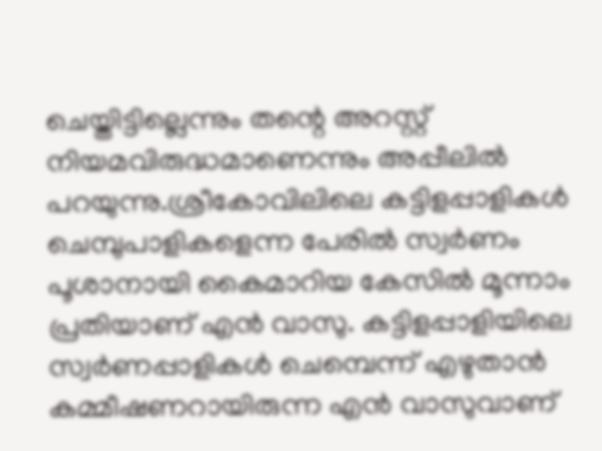ചെയ്തിട്ടില്ലെന്നും തന്റെ അറസ്റ്റ് നിയമവിരുദ്ധമാണെന്നും അപ്പീലില്‍ പറയുന്നു.ശ്രീകോവിലിലെ കട്ടിളപ്പാളികള്‍ ചെമ്പുപാളികളെന്ന പേരില്‍ സ്വര്‍ണം പൂശാനായി കൈമാറിയ കേസില്‍ മൂന്നാം പ്രതിയാണ് എന്‍ വാസു. കട്ടിളപ്പാളിയിലെ സ്വര്‍ണപ്പാളികള്‍ ചെമ്പെന്ന് എഴുതാന്‍ കമ്മീഷണറായിരുന്ന എന്‍ വാസുവാണ്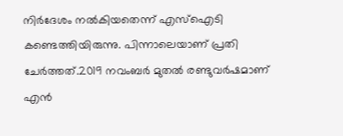നിര്‍ദേശം നല്‍കിയതെന്ന് എസ്‌ഐടി കണ്ടെത്തിയിരുന്നു. പിന്നാലെയാണ് പ്രതി ചേര്‍ത്തത്.2019 നവംബര്‍ മുതല്‍ രണ്ടുവര്‍ഷമാണ് എന്‍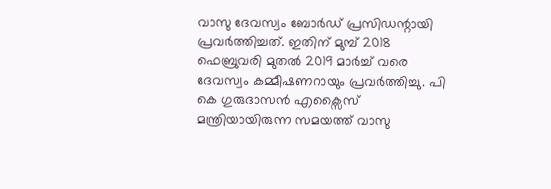വാസു ദേവസ്വം ബോര്‍ഡ് പ്രസിഡന്റായി പ്രവര്‍ത്തിച്ചത്. ഇതിന് മുമ്പ് 2018 ഫെബ്രുവരി മുതല്‍ 2019 മാര്‍ച്ച് വരെ ദേവസ്വം കമ്മീഷണറായും പ്രവര്‍ത്തിച്ചു. പി കെ ഗുരുദാസന്‍ എക്സൈസ് മന്ത്രിയായിരുന്ന സമയത്ത് വാസു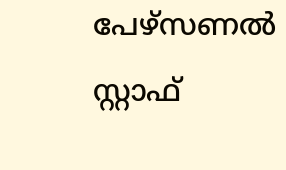പേഴ്സണല്‍ സ്റ്റാഫ്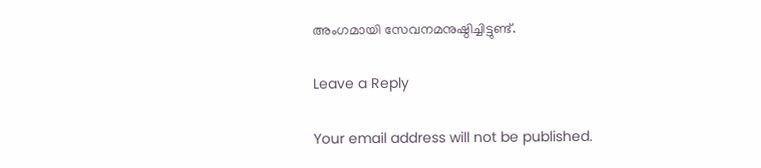അംഗമായി സേവനമനുഷ്ഠിച്ചിട്ടുണ്ട്.

Leave a Reply

Your email address will not be published.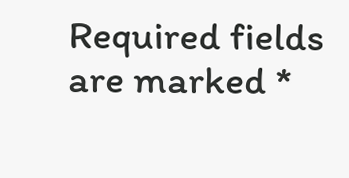Required fields are marked *